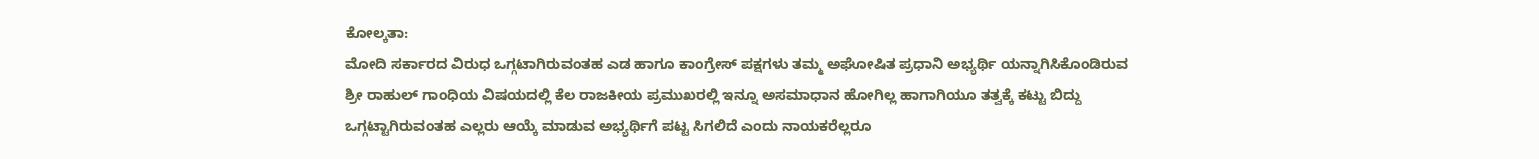ಕೋಲ್ಕತಾ:
ಮೋದಿ ಸರ್ಕಾರದ ವಿರುಧ ಒಗ್ಗಟಾಗಿರುವಂತಹ ಎಡ ಹಾಗೂ ಕಾಂಗ್ರೇಸ್ ಪಕ್ಷಗಳು ತಮ್ಮ ಅಘೋಷಿತ ಪ್ರಧಾನಿ ಅಭ್ಯರ್ಥಿ ಯನ್ನಾಗಿಸಿಕೊಂಡಿರುವ ಶ್ರೀ ರಾಹುಲ್ ಗಾಂಧಿಯ ವಿಷಯದಲ್ಲಿ ಕೆಲ ರಾಜಕೀಯ ಪ್ರಮುಖರಲ್ಲಿ ಇನ್ನೂ ಅಸಮಾಧಾನ ಹೋಗಿಲ್ಲ ಹಾಗಾಗಿಯೂ ತತ್ವಕ್ಕೆ ಕಟ್ಟು ಬಿದ್ದು ಒಗ್ಗಟ್ಟಾಗಿರುವಂತಹ ಎಲ್ಲರು ಆಯ್ಕೆ ಮಾಡುವ ಅಭ್ಯರ್ಥಿಗೆ ಪಟ್ಟ ಸಿಗಲಿದೆ ಎಂದು ನಾಯಕರೆಲ್ಲರೂ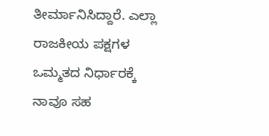ತೀರ್ಮಾನಿಸಿದ್ದಾರೆ. ಎಲ್ಲಾ ರಾಜಕೀಯ ಪಕ್ಷಗಳ ಒಮ್ಮತದ ನಿರ್ಧಾರಕ್ಕೆ ನಾವೂ ಸಹ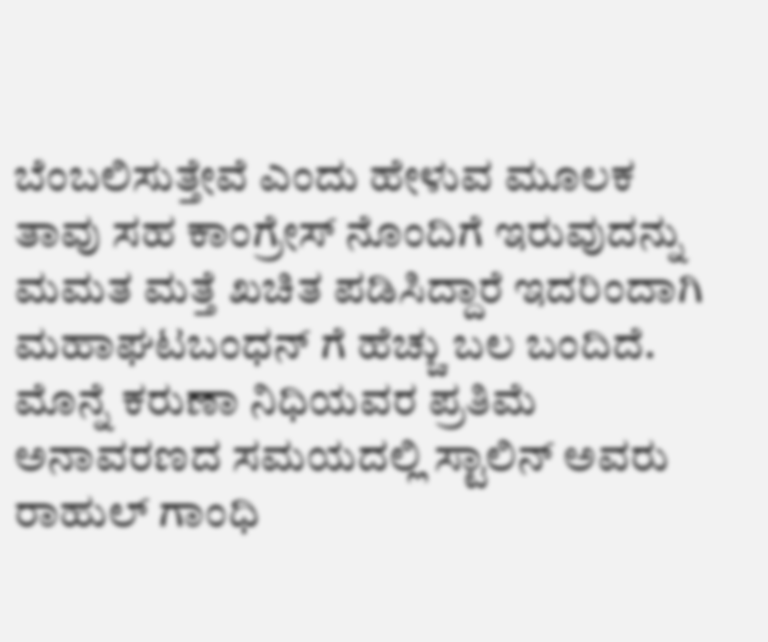ಬೆಂಬಲಿಸುತ್ತೇವೆ ಎಂದು ಹೇಳುವ ಮೂಲಕ ತಾವು ಸಹ ಕಾಂಗ್ರೇಸ್ ನೊಂದಿಗೆ ಇರುವುದನ್ನು ಮಮತ ಮತ್ತೆ ಖಚಿತ ಪಡಿಸಿದ್ದಾರೆ ಇದರಿಂದಾಗಿ ಮಹಾಘಟಬಂಧನ್ ಗೆ ಹೆಚ್ಚು ಬಲ ಬಂದಿದೆ.
ಮೊನ್ನೆ ಕರುಣಾ ನಿಧಿಯವರ ಪ್ರತಿಮೆ ಅನಾವರಣದ ಸಮಯದಲ್ಲಿ ಸ್ಟಾಲಿನ್ ಅವರು ರಾಹುಲ್ ಗಾಂಧಿ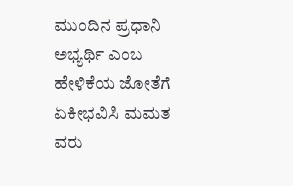ಮುಂದಿನ ಪ್ರಧಾನಿ ಅಭ್ಯರ್ಥಿ ಎಂಬ ಹೇಳಿಕೆಯ ಜೋತೆಗೆ ಏಕೀಭವಿಸಿ ಮಮತ ವರು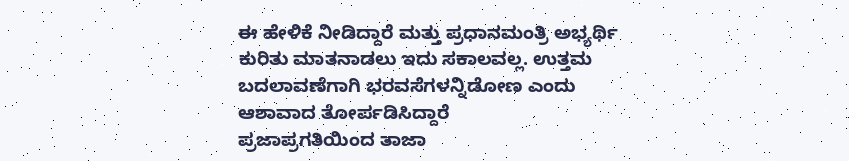ಈ ಹೇಳಿಕೆ ನೀಡಿದ್ದಾರೆ ಮತ್ತು ಪ್ರಧಾನಮಂತ್ರಿ ಅಭ್ಯರ್ಥಿ ಕುರಿತು ಮಾತನಾಡಲು ಇದು ಸಕಾಲವಲ್ಲ. ಉತ್ತಮ ಬದಲಾವಣೆಗಾಗಿ ಭರವಸೆಗಳನ್ನಿಡೋಣ ಎಂದು ಆಶಾವಾದ ತೋರ್ಪಡಿಸಿದ್ದಾರೆ
ಪ್ರಜಾಪ್ರಗತಿಯಿಂದ ತಾಜಾ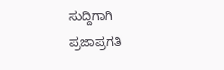ಸುದ್ದಿಗಾಗಿ ಪ್ರಜಾಪ್ರಗತಿ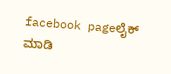facebook pageಲೈಕ್ ಮಾಡಿ